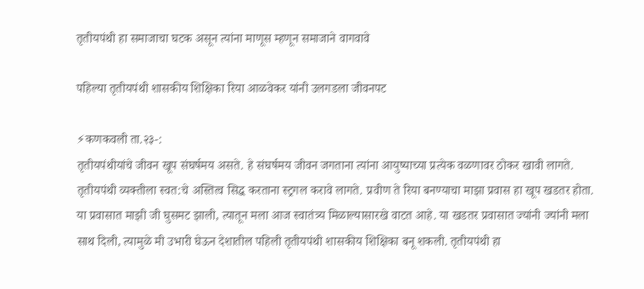तृतीयपंथी हा समाजाचा घटक असून त्यांना माणूस म्हणून समाजाने वागवावे

पहिल्या तृतीयपंथी शासकीय शिक्षिका रिया आळवेकर यांनी उलगडला जीवनपट

⚡कणकवली ता.२३-:
तृतीयपंथीयांचे जीवन खूप संघर्षमय असते. हे संघर्षमय जीवन जगताना त्यांना आयुष्याच्या प्रत्येक वळणावर ठोकर खावी लागते. तृतीयपंथी व्यक्तीला स्वत:चे अस्तित्व सिद्ध करताना स्ट्रगल करावे लागते. प्रवीण ते रिया बनण्याचा माझा प्रवास हा खूप खडतर होता. या प्रवासात माझी जी घुसमट झाली, त्यातून मला आज स्वातंत्र्य मिळाल्यासारखे वाटत आहे. या खडतर प्रवासात ज्यांनी ज्यांनी मला साथ दिली, त्यामुळे मी उभारी घेऊन देशातील पहिली तृतीयपंथी शासकीय शिक्षिका बनू शकली. तृतीयपंथी हा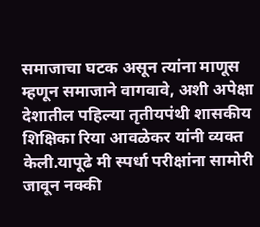समाजाचा घटक असून त्यांना माणूस म्हणून समाजाने वागवावे, अशी अपेक्षा देशातील पहिल्या तृतीयपंथी शासकीय शिक्षिका रिया आवळेकर यांनी व्यक्त केली.यापूढे मी स्पर्धा परीक्षांना सामोरी जावून नक्की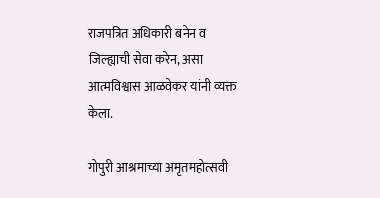राजपत्रित अधिकारी बनेन व जिल्ह्याची सेवा करेन, असा आत्मविश्वास आळवेकर यांनी व्यक्त केला.

गोपुरी आश्रमाच्या अमृतमहोत्सवी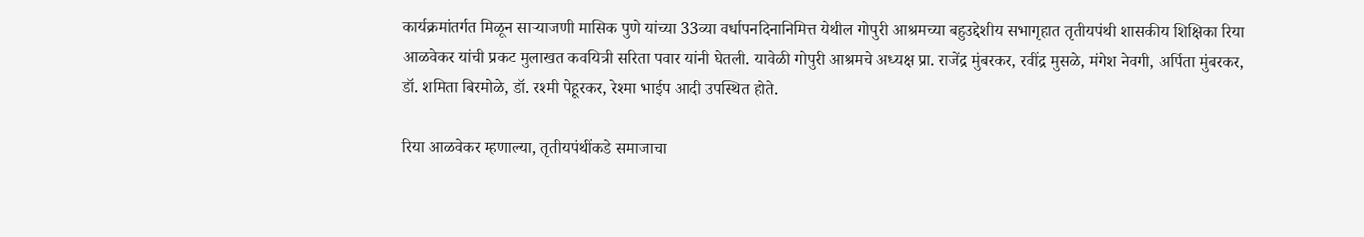कार्यक्रमांतर्गत मिळून साऱ्याजणी मासिक पुणे यांच्या 33व्या वर्धापनदिनानिमित्त येथील गोपुरी आश्रमच्या बहुउद्देशीय सभागृहात तृतीयपंथी शासकीय शिक्षिका रिया आळवेकर यांची प्रकट मुलाखत कवयित्री सरिता पवार यांनी घेतली. यावेळी गोपुरी आश्रमचे अध्यक्ष प्रा. राजेंद्र मुंबरकर, रवींद्र मुसळे, मंगेश नेवगी, अर्पिता मुंबरकर, डॉ. शमिता बिरमोळे, डॉ. रश्मी पेहूरकर, रेश्मा भाईप आदी उपस्थित होते.

रिया आळवेकर म्हणाल्या, तृतीयपंथींकडे समाजाचा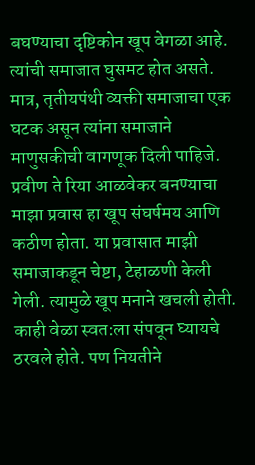बघण्याचा दृष्टिकोन खूप वेगळा आहे. त्यांची समाजात घुसमट होत असते. मात्र, तृतीयपंथी व्यक्ती समाजाचा एक घटक असून त्यांना समाजाने माणुसकीची वागणूक दिली पाहिजे. प्रवीण ते रिया आळवेकर बनण्याचा माझा प्रवास हा खूप संघर्षमय आणि कठीण होता. या प्रवासात माझी समाजाकडून चेष्टा, टेहाळणी केली गेली. त्यामुळे खूप मनाने खचली होती. काही वेळा स्वत:ला संपवून घ्यायचे ठरवले होते. पण नियतीने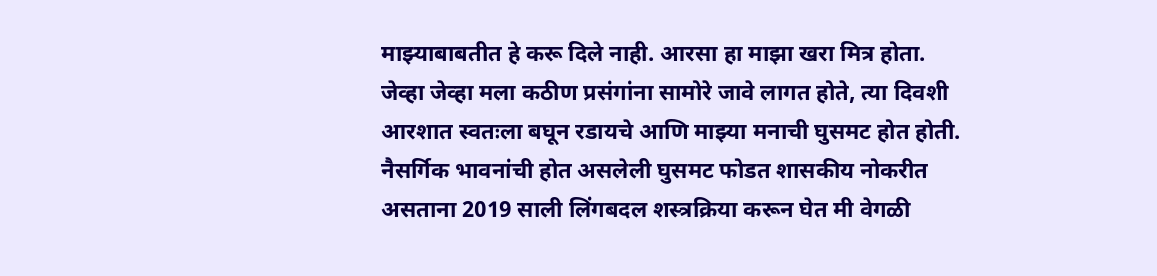माझ्याबाबतीत हे करू दिले नाही. आरसा हा माझा खरा मित्र होता. जेव्हा जेव्हा मला कठीण प्रसंगांना सामोरे जावे लागत होते, त्या दिवशी आरशात स्वतःला बघून रडायचे आणि माझ्या मनाची घुसमट होत होती. नैसर्गिक भावनांची होत असलेली घुसमट फोडत शासकीय नोकरीत असताना 2019 साली लिंगबदल शस्त्रक्रिया करून घेत मी वेगळी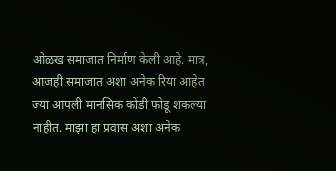ओळख समाजात निर्माण केली आहे. मात्र, आजही समाजात अशा अनेक रिया आहेत ज्या आपली मानसिक कोंडी फोडू शकल्या नाहीत. माझा हा प्रवास अशा अनेक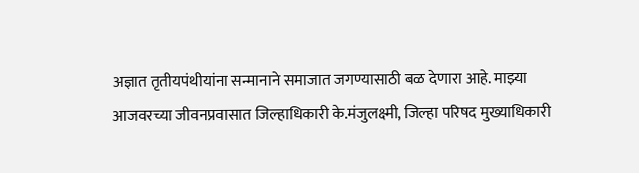अज्ञात तृतीयपंथीयांना सन्मानाने समाजात जगण्यासाठी बळ देणारा आहे. माझ्या आजवरच्या जीवनप्रवासात जिल्हाधिकारी के.मंजुलक्ष्मी, जिल्हा परिषद मुख्याधिकारी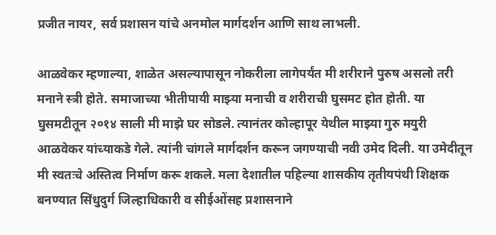प्रजीत नायर, सर्व प्रशासन यांचे अनमोल मार्गदर्शन आणि साथ लाभली.

आळवेकर म्हणाल्या, शाळेत असल्यापासून नोकरीला लागेपर्यंत मी शरीराने पुरुष असलो तरी मनाने स्त्री होते. समाजाच्या भीतीपायी माझ्या मनाची व शरीराची घुसमट होत होती. या घुसमटीतून २०१४ साली मी माझे घर सोडले. त्यानंतर कोल्हापूर येथील माझ्या गुरु मयुरी आळवेकर यांच्याकडे गेले. त्यांनी चांगले मार्गदर्शन करून जगण्याची नवी उमेद दिली. या उमेदीतून मी स्वतःचे अस्तित्व निर्माण करू शकले. मला देशातील पहिल्या शासकीय तृतीयपंथी शिक्षक बनण्यात सिंधुदुर्ग जिल्हाधिकारी व सीईओंसह प्रशासनाने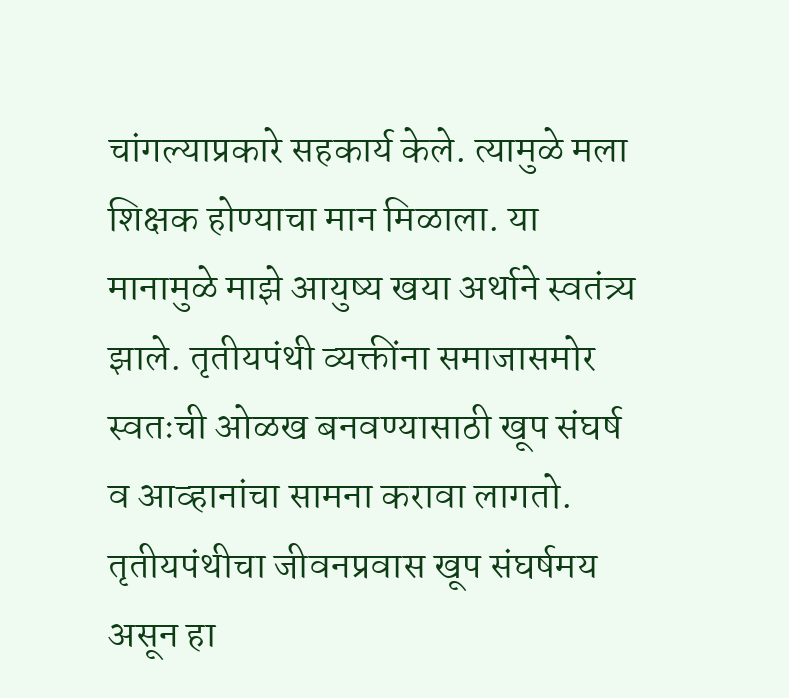चांगल्याप्रकारे सहकार्य केले. त्यामुळे मला शिक्षक होण्याचा मान मिळाला. या मानामुळे माझे आयुष्य खया अर्थाने स्वतंत्र्य झाले. तृतीयपंथी व्यक्तींना समाजासमोर स्वतःची ओळख बनवण्यासाठी खूप संघर्ष व आव्हानांचा सामना करावा लागतो. तृतीयपंथीचा जीवनप्रवास खूप संघर्षमय असून हा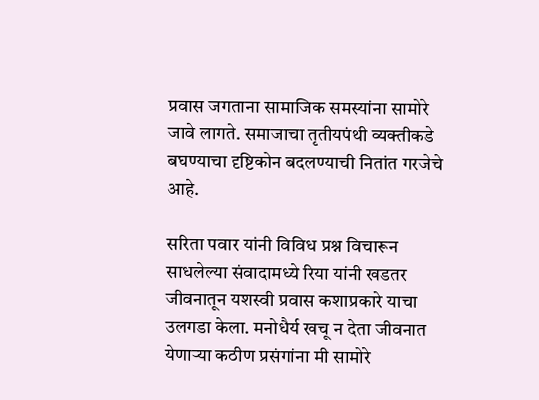प्रवास जगताना सामाजिक समस्यांना सामोरे जावे लागते. समाजाचा तृतीयपंथी व्यक्तीकडे बघण्याचा दृष्टिकोन बदलण्याची नितांत गरजेचे आहे.

सरिता पवार यांनी विविध प्रश्न विचारून साधलेल्या संवादामध्ये रिया यांनी खडतर जीवनातून यशस्वी प्रवास कशाप्रकारे याचा उलगडा केला. मनोधैर्य खचू न देता जीवनात येणाऱ्या कठीण प्रसंगांना मी सामोरे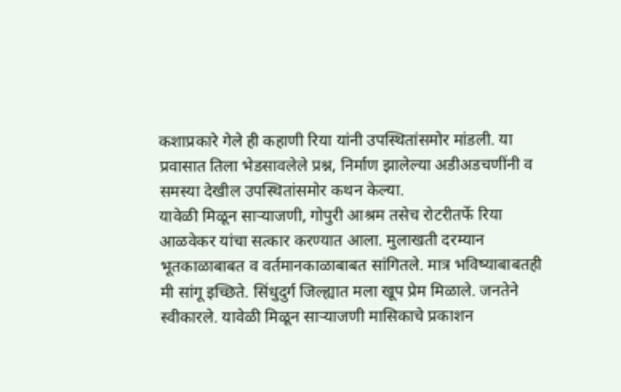कशाप्रकारे गेले ही कहाणी रिया यांनी उपस्थितांसमोर मांडली. या प्रवासात तिला भेडसावलेले प्रश्न, निर्माण झालेल्या अडीअडचणींनी व समस्या देखील उपस्थितांसमोर कथन केल्या.
यावेळी मिळून साऱ्याजणी, गोपुरी आश्रम तसेच रोटरीतर्फे रिया आळवेकर यांचा सत्कार करण्यात आला. मुलाखती दरम्यान भूतकाळाबाबत व वर्तमानकाळाबाबत सांगितले. मात्र भविष्याबाबतही मी सांगू इच्छिते. सिंधुदुर्ग जिल्ह्यात मला खूप प्रेम मिळाले. जनतेने स्वीकारले. यावेळी मिळून साऱ्याजणी मासिकाचे प्रकाशन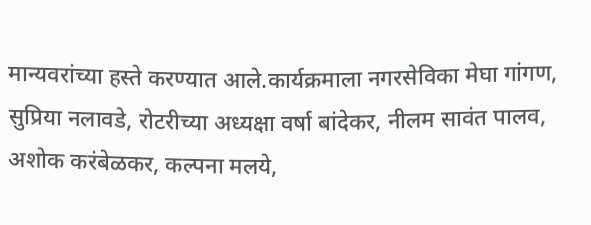मान्यवरांच्या हस्ते करण्यात आले.कार्यक्रमाला नगरसेविका मेघा गांगण, सुप्रिया नलावडे, रोटरीच्या अध्यक्षा वर्षा बांदेकर, नीलम सावंत पालव, अशोक करंबेळकर, कल्पना मलये,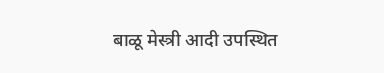बाळू मेस्त्री आदी उपस्थित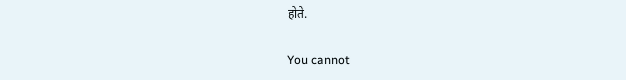होते.

You cannot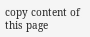copy content of this page